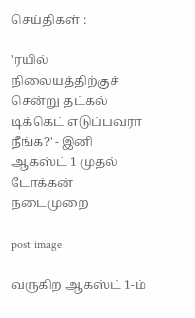செய்திகள் :

'ரயில் நிலையத்திற்குச் சென்று தட்கல் டிக்கெட் எடுப்பவரா நீங்க?' - இனி ஆகஸ்ட் 1 முதல் டோக்கன் நடைமுறை

post image

வருகிற ஆகஸ்ட் 1-ம்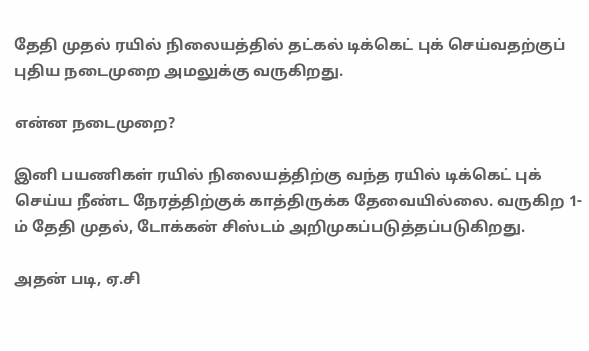தேதி முதல் ரயில் நிலையத்தில் தட்கல் டிக்கெட் புக் செய்வதற்குப் புதிய நடைமுறை அமலுக்கு வருகிறது.

என்ன நடைமுறை?

இனி பயணிகள் ரயில் நிலையத்திற்கு வந்த ரயில் டிக்கெட் புக் செய்ய நீண்ட நேரத்திற்குக் காத்திருக்க தேவையில்லை. வருகிற 1-ம் தேதி முதல், டோக்கன் சிஸ்டம் அறிமுகப்படுத்தப்படுகிறது.

அதன் படி, ஏ.சி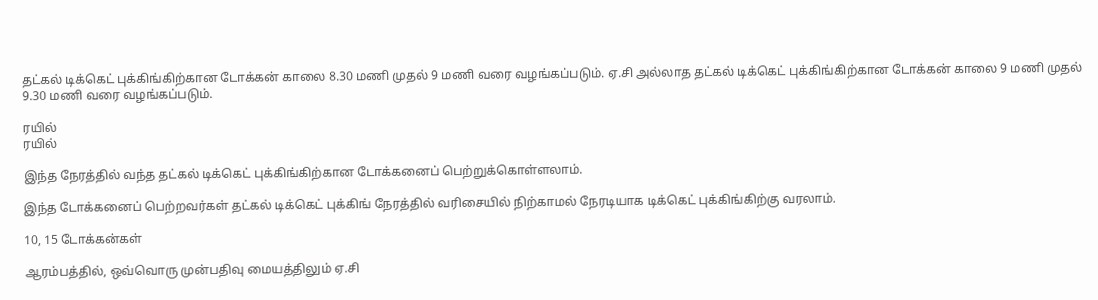தட்கல் டிக்கெட் புக்கிங்கிற்கான டோக்கன் காலை 8.30 மணி முதல் 9 மணி வரை வழங்கப்படும். ஏ.சி அல்லாத தட்கல் டிக்கெட் புக்கிங்கிற்கான டோக்கன் காலை 9 மணி முதல் 9.30 மணி வரை வழங்கப்படும்.

ரயில்
ரயில்

இந்த நேரத்தில் வந்த தட்கல் டிக்கெட் புக்கிங்கிற்கான டோக்கனைப் பெற்றுக்கொள்ளலாம்.

இந்த டோக்கனைப் பெற்றவர்கள் தட்கல் டிக்கெட் புக்கிங் நேரத்தில் வரிசையில் நிற்காமல் நேரடியாக டிக்கெட் புக்கிங்கிற்கு வரலாம்.

10, 15 டோக்கன்கள்

ஆரம்பத்தில், ஒவ்வொரு முன்பதிவு மையத்திலும் ஏ.சி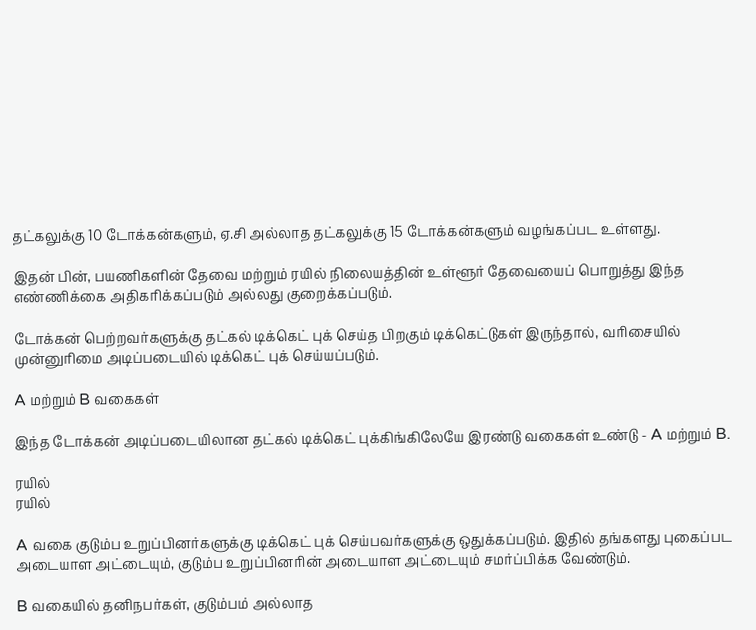தட்கலுக்கு 10 டோக்கன்களும், ஏ.சி அல்லாத தட்கலுக்கு 15 டோக்கன்களும் வழங்கப்பட உள்ளது.

இதன் பின், பயணிகளின் தேவை மற்றும் ரயில் நிலையத்தின் உள்ளூர் தேவையைப் பொறுத்து இந்த எண்ணிக்கை அதிகரிக்கப்படும் அல்லது குறைக்கப்படும்.

டோக்கன் பெற்றவர்களுக்கு தட்கல் டிக்கெட் புக் செய்த பிறகும் டிக்கெட்டுகள் இருந்தால், வரிசையில் முன்னுரிமை அடிப்படையில் டிக்கெட் புக் செய்யப்படும்.

A மற்றும் B வகைகள்

இந்த டோக்கன் அடிப்படையிலான தட்கல் டிக்கெட் புக்கிங்கிலேயே இரண்டு வகைகள் உண்டு - A மற்றும் B.

ரயில்
ரயில்

A வகை குடும்ப உறுப்பினர்களுக்கு டிக்கெட் புக் செய்பவர்களுக்கு ஒதுக்கப்படும். இதில் தங்களது புகைப்பட அடையாள அட்டையும், குடும்ப உறுப்பினரின் அடையாள அட்டையும் சமர்ப்பிக்க வேண்டும்.

B வகையில் தனிநபர்கள், குடும்பம் அல்லாத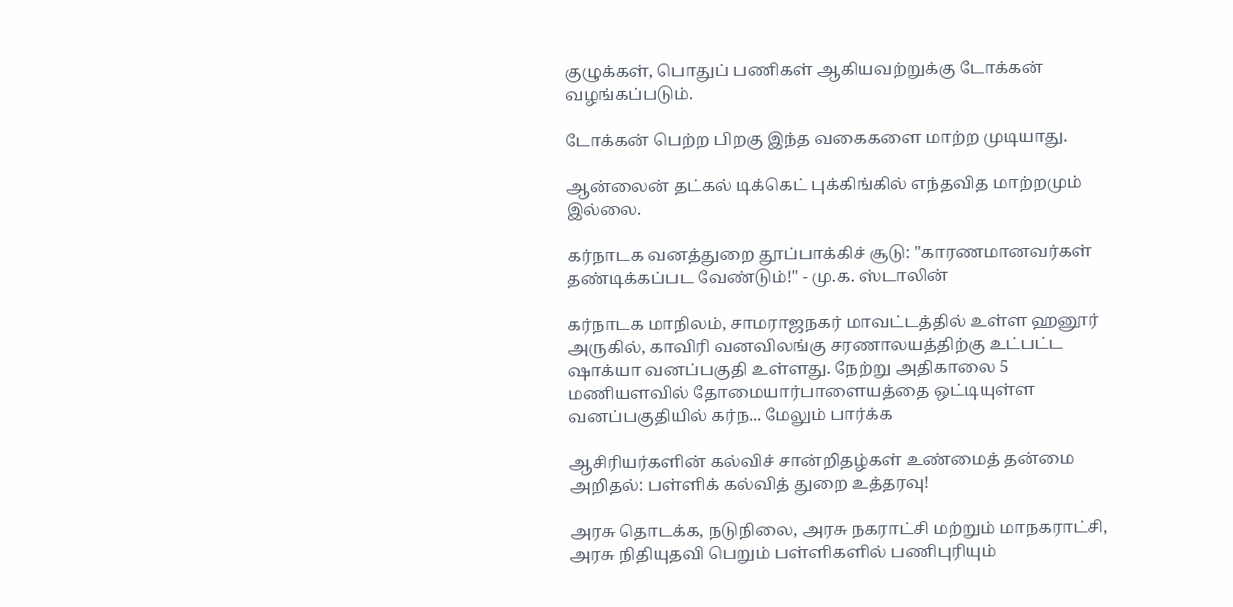குழுக்கள், பொதுப் பணிகள் ஆகியவற்றுக்கு டோக்கன் வழங்கப்படும்.

டோக்கன் பெற்ற பிறகு இந்த வகைகளை மாற்ற முடியாது.

ஆன்லைன் தட்கல் டிக்கெட் புக்கிங்கில் எந்தவித மாற்றமும் இல்லை.

கர்நாடக வனத்துறை தூப்பாக்கிச் சூடு: "காரணமானவர்கள் தண்டிக்கப்பட வேண்டும்!" - மு.க. ஸ்டாலின்

கர்நாடக மாநிலம், சாமராஜநகர் மாவட்டத்தில் உள்ள ஹனூர் அருகில், காவிரி வனவிலங்கு சரணாலயத்திற்கு உட்பட்ட ஷாக்யா வனப்பகுதி உள்ளது. நேற்று அதிகாலை 5 மணியளவில் தோமையார்பாளையத்தை ஒட்டியுள்ள வனப்பகுதியில் கர்ந... மேலும் பார்க்க

ஆசிரியர்களின் கல்விச் சான்றிதழ்கள் உண்மைத் தன்மை அறிதல்: பள்ளிக் கல்வித் துறை உத்தரவு!

அரசு தொடக்க, நடுநிலை, அரசு நகராட்சி மற்றும் மாநகராட்சி, அரசு நிதியுதவி பெறும் பள்ளிகளில் பணிபுரியும்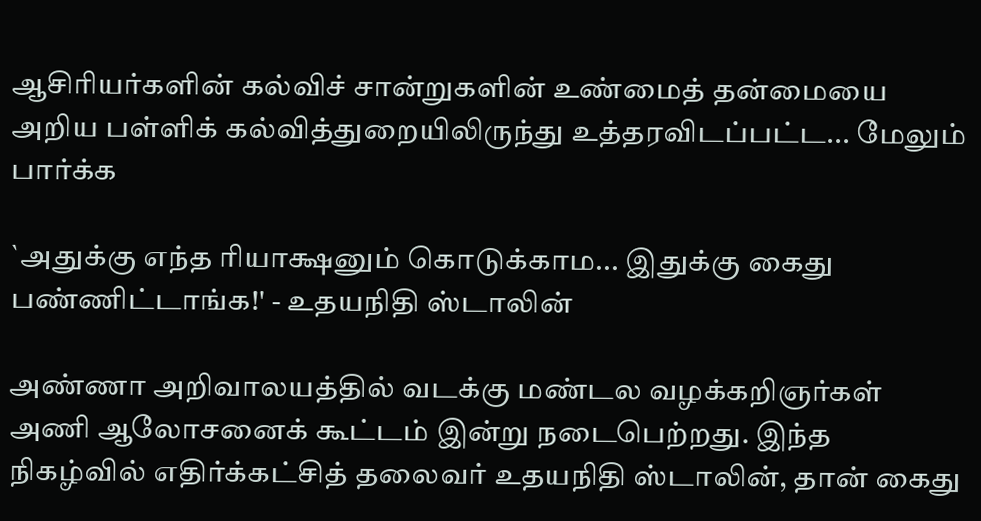ஆசிரியர்களின் கல்விச் சான்றுகளின் உண்மைத் தன்மையை அறிய பள்ளிக் கல்வித்துறையிலிருந்து உத்தரவிடப்பட்ட... மேலும் பார்க்க

`அதுக்கு எந்த ரியாக்ஷனும் கொடுக்காம... இதுக்கு கைது பண்ணிட்டாங்க!' - உதயநிதி ஸ்டாலின்

அண்ணா அறிவாலயத்தில் வடக்கு மண்டல வழக்கறிஞர்கள் அணி ஆலோசனைக் கூட்டம் இன்று நடைபெற்றது. இந்த நிகழ்வில் எதிர்க்கட்சித் தலைவர் உதயநிதி ஸ்டாலின், தான் கைது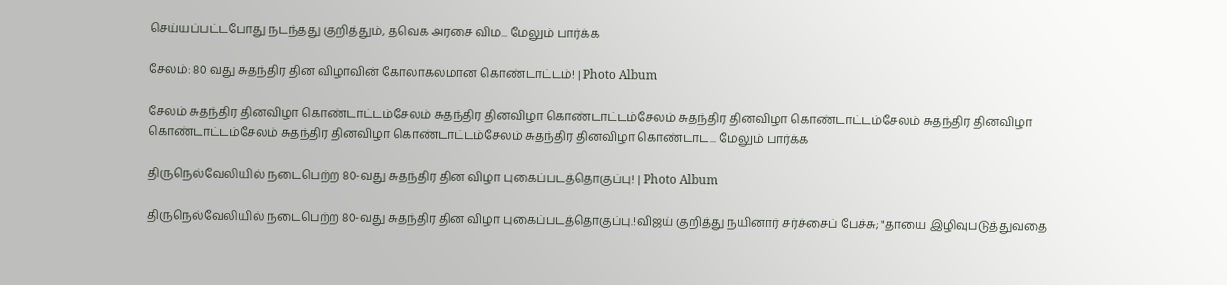செய்யப்பட்டபோது நடந்தது குறித்தும், தவெக அரசை விம... மேலும் பார்க்க

சேலம்: 80 வது சுதந்திர தின விழாவின் கோலாகலமான கொண்டாட்டம்! | Photo Album

சேலம் சுதந்திர தினவிழா கொண்டாட்டம்சேலம் சுதந்திர தினவிழா கொண்டாட்டம்சேலம் சுதந்திர தினவிழா கொண்டாட்டம்சேலம் சுதந்திர தினவிழா கொண்டாட்டம்சேலம் சுதந்திர தினவிழா கொண்டாட்டம்சேலம் சுதந்திர தினவிழா கொண்டாட... மேலும் பார்க்க

திருநெல்வேலியில் நடைபெற்ற 80-வது சுதந்திர தின விழா புகைப்படத்தொகுப்பு! | Photo Album

திருநெல்வேலியில் நடைபெற்ற 80-வது சுதந்திர தின விழா புகைப்படத்தொகுப்பு.!விஜய் குறித்து நயினார் சர்ச்சைப் பேச்சு; "தாயை இழிவுபடுத்துவதை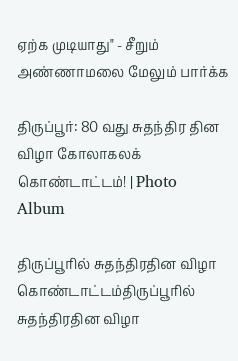ஏற்க முடியாது" - சீறும் அண்ணாமலை மேலும் பார்க்க

திருப்பூர்: 80 வது சுதந்திர தின விழா கோலாகலக் கொண்டாட்டம்! | Photo Album

திருப்பூரில் சுதந்திரதின விழா கொண்டாட்டம்திருப்பூரில் சுதந்திரதின விழா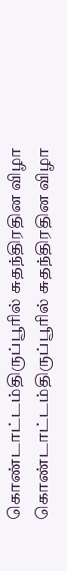கொண்டாட்டம்திருப்பூரில் சுதந்திரதின விழா கொண்டாட்டம்திருப்பூரில் சுதந்திரதின விழா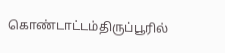கொண்டாட்டம்திருப்பூரில்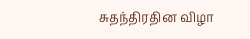சுதந்திரதின விழா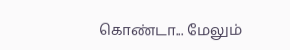கொண்டா... மேலும்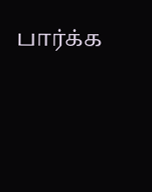பார்க்க